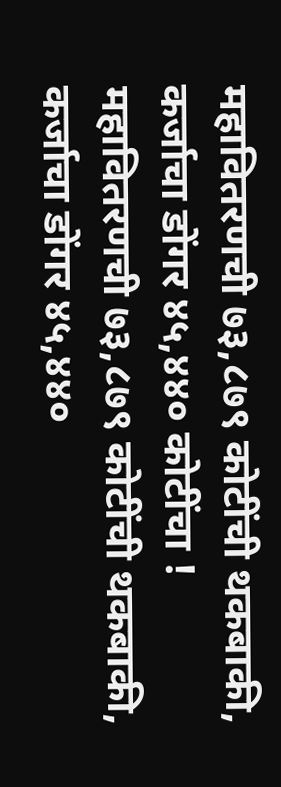महावितरणची ७३,८७९ कोटींची थकबाकी, कर्जाचा डोंगर ४५,४४० कोटींचा !
महावितरणची ७३,८७९ कोटींची थकबाकी, कर्जाचा डोंगर ४५,४४०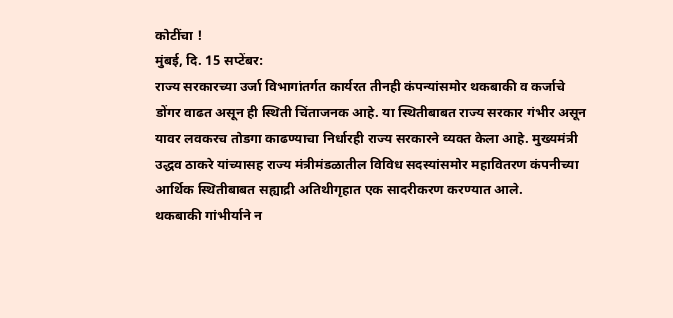कोटींचा !
मुंबई, दि. 15 सप्टेंबर:
राज्य सरकारच्या उर्जा विभागांतर्गत कार्यरत तीनही कंपन्यांसमोर थकबाकी व कर्जाचे डोंगर वाढत असून ही स्थिती चिंताजनक आहे. या स्थितीबाबत राज्य सरकार गंभीर असून यावर लवकरच तोडगा काढण्याचा निर्धारही राज्य सरकारने व्यक्त केला आहे. मुख्यमंत्री उद्धव ठाकरे यांच्यासह राज्य मंत्रीमंडळातील विविध सदस्यांसमोर महावितरण कंपनीच्या आर्थिक स्थितीबाबत सह्याद्री अतिथीगृहात एक सादरीकरण करण्यात आले.
थकबाकी गांभीर्याने न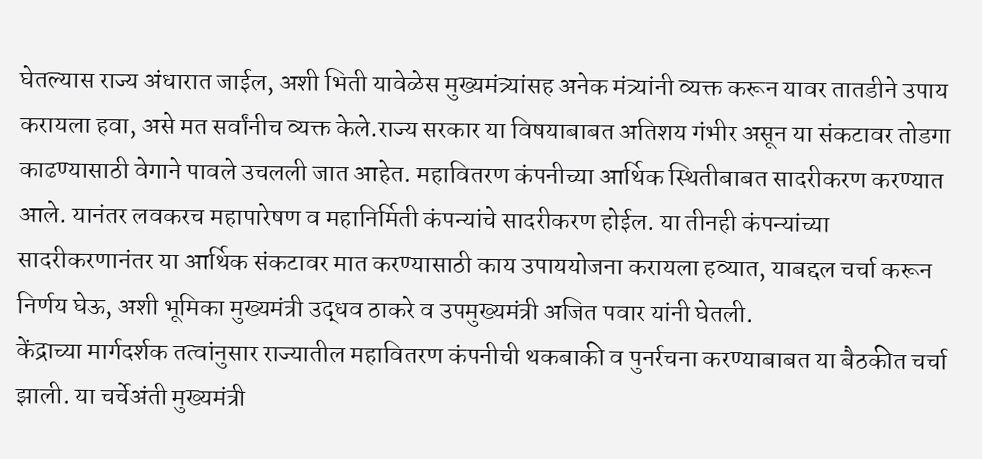घेतल्यास राज्य अंधारात जाईल, अशी भिती यावेळेस मुख्यमंत्र्यांसह अनेक मंत्र्यांनी व्यक्त करून यावर तातडीने उपाय करायला हवा, असे मत सर्वांनीच व्यक्त केले.राज्य सरकार या विषयाबाबत अतिशय गंभीर असून या संकटावर तोडगा काढण्यासाठी वेगाने पावले उचलली जात आहेत. महावितरण कंपनीच्या आर्थिक स्थितीबाबत सादरीकरण करण्यात आले. यानंतर लवकरच महापारेषण व महानिर्मिती कंपन्यांचे सादरीकरण होईल. या तीनही कंपन्यांच्या सादरीकरणानंतर या आर्थिक संकटावर मात करण्यासाठी काय उपाययोजना करायला हव्यात, याबद्दल चर्चा करून निर्णय घेऊ, अशी भूमिका मुख्यमंत्री उद्धव ठाकरे व उपमुख्यमंत्री अजित पवार यांनी घेतली.
केंद्राच्या मार्गदर्शक तत्वांनुसार राज्यातील महावितरण कंपनीची थकबाकी व पुनर्रचना करण्याबाबत या बैठकीत चर्चा झाली. या चर्चेअंती मुख्यमंत्री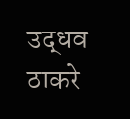उद्धव ठाकरे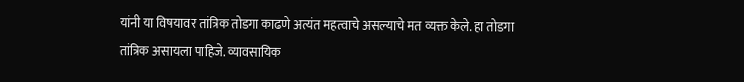यांनी या विषयावर तांत्रिक तोडगा काढणे अत्यंत महत्वाचे असल्याचे मत व्यक्त केले. हा तोडगा तांत्रिक असायला पाहिजे. व्यावसायिक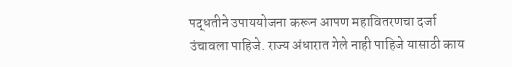पद्धतीने उपाययोजना करून आपण महावितरणचा दर्जा उंचावला पाहिजे. राज्य अंधारात गेले नाही पाहिजे यासाठी काय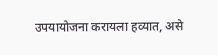उपयायोजना करायला हव्यात, असे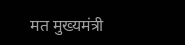मत मुख्यमंत्री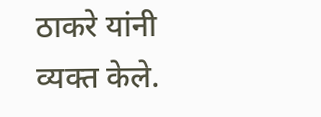ठाकरे यांनी व्यक्त केले.